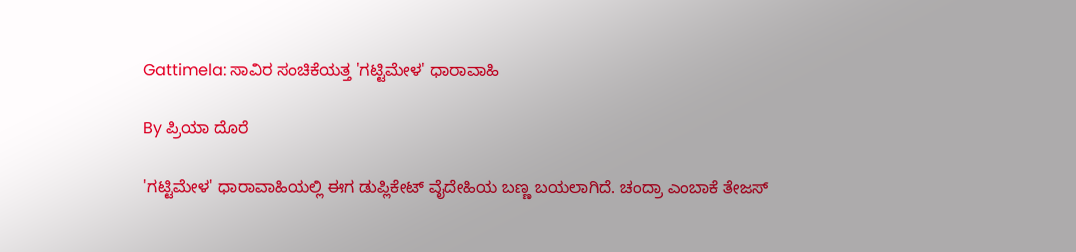Gattimela: ಸಾವಿರ ಸಂಚಿಕೆಯತ್ತ 'ಗಟ್ಟಿಮೇಳ' ಧಾರಾವಾಹಿ

By ಪ್ರಿಯಾ ದೊರೆ

'ಗಟ್ಟಿಮೇಳ' ಧಾರಾವಾಹಿಯಲ್ಲಿ ಈಗ ಡುಪ್ಲಿಕೇಟ್ ವೈದೇಹಿಯ ಬಣ್ಣ ಬಯಲಾಗಿದೆ. ಚಂದ್ರಾ ಎಂಬಾಕೆ ತೇಜಸ್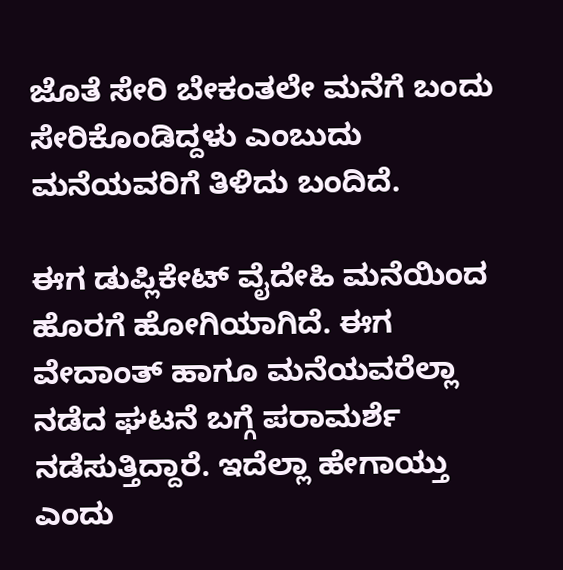ಜೊತೆ ಸೇರಿ ಬೇಕಂತಲೇ ಮನೆಗೆ ಬಂದು ಸೇರಿಕೊಂಡಿದ್ದಳು ಎಂಬುದು ಮನೆಯವರಿಗೆ ತಿಳಿದು ಬಂದಿದೆ.

ಈಗ ಡುಪ್ಲಿಕೇಟ್ ವೈದೇಹಿ ಮನೆಯಿಂದ ಹೊರಗೆ ಹೋಗಿಯಾಗಿದೆ. ಈಗ ವೇದಾಂತ್ ಹಾಗೂ ಮನೆಯವರೆಲ್ಲಾ ನಡೆದ ಘಟನೆ ಬಗ್ಗೆ ಪರಾಮರ್ಶೆ ನಡೆಸುತ್ತಿದ್ದಾರೆ. ಇದೆಲ್ಲಾ ಹೇಗಾಯ್ತು ಎಂದು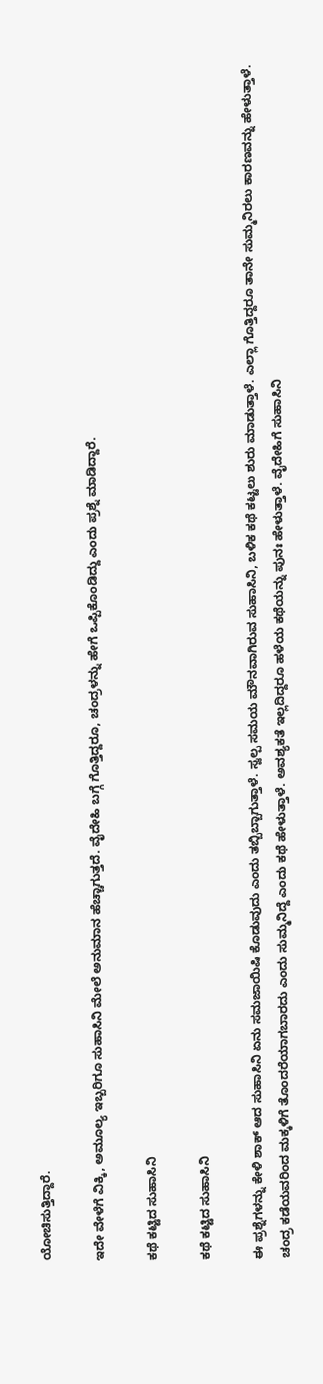ಯೋಚಿಸುತ್ತಿದ್ದಾರೆ.

ಇದೇ ವೇಳೆಗೆ ವಿಕ್ಕಿ, ಅಮೂಲ್ಯ ಇಬ್ಬರಿಗೂ ಸುಹಾಸಿನಿ ಮೇಲೆ ಅನುಮಾನ ಹೆಚ್ಚಾಗುತ್ತದೆ. ವೈದೇಹಿ ಬಗ್ಗೆ ಗೊತ್ತಿದ್ದರೂ, ಚಂದ್ರಳನ್ನು ಹೇಗೆ ಒಪ್ಪಿಕೊಂಡಿದ್ದು ಎಂದು ಪ್ರಶ್ನೆ ಮಾಡಿದ್ದಾರೆ.

ಕಥೆ ಕಟ್ಟಿದ ಸುಹಾಸಿನಿ

ಕಥೆ ಕಟ್ಟಿದ ಸುಹಾಸಿನಿ

ಈ ಪ್ರಶ್ನೆಗಳನ್ನು ಕೇಳಿ ಶಾಕ್ ಆದ ಸುಹಾಸಿನಿ ಏನು ಸಮಜಾಯಿಷಿ ಕೊಡುವುದು ಎಂದು ತಬ್ಬಿಬ್ಬಾಗುತ್ತಾಳೆ. ಸ್ವಲ್ಪ ಸಮಯ ಮೌನವಾಗಿರುವ ಸುಹಾಸಿನಿ, ಬಳಿಕ ಕಥೆ ಕಟ್ಟಲು ಶುರು ಮಾಡುತ್ತಾಳೆ. ಎಲ್ಲಾ ಗೊತ್ತಿದ್ದರೂ ತಾನೇ ಸುಮ್ಮನಿರಲು ಕಾರಣವನ್ನು ಹೇಳುತ್ತಾಳೆ. ಚಂದ್ರ ಕಡೆಯವರಿಂದ ಮಕ್ಕಳಿಗೆ ತೊಂದರೆಯಾಗಬಾರದು ಎಂದು ಸುಮ್ಮನಿದ್ದೆ ಎಂದು ಕಥೆ ಹೇಳುತ್ತಾಳೆ. ಅವಶ್ಯಕತೆ ಇಲ್ಲದಿದ್ದರೂ ಹಳೆಯ ಕಥೆಯನ್ನು ಪುನಃ ಹೇಳುತ್ತಾಳೆ. ವೈದೇಹಿಗೆ ಸುಹಾಸಿನಿ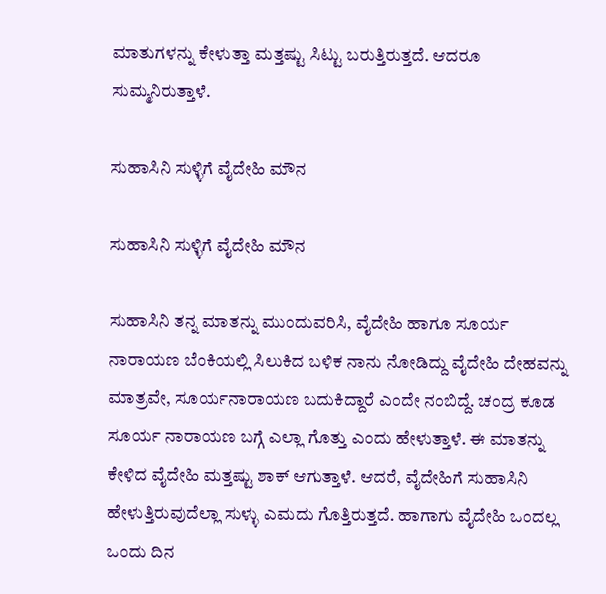ಮಾತುಗಳನ್ನು ಕೇಳುತ್ತಾ ಮತ್ತಷ್ಟು ಸಿಟ್ಟು ಬರುತ್ತಿರುತ್ತದೆ. ಆದರೂ ಸುಮ್ಮನಿರುತ್ತಾಳೆ.

ಸುಹಾಸಿನಿ ಸುಳ್ಳಿಗೆ ವೈದೇಹಿ ಮೌನ

ಸುಹಾಸಿನಿ ಸುಳ್ಳಿಗೆ ವೈದೇಹಿ ಮೌನ

ಸುಹಾಸಿನಿ ತನ್ನ ಮಾತನ್ನು ಮುಂದುವರಿಸಿ, ವೈದೇಹಿ ಹಾಗೂ ಸೂರ್ಯ ನಾರಾಯಣ ಬೆಂಕಿಯಲ್ಲಿ ಸಿಲುಕಿದ ಬಳಿಕ ನಾನು ನೋಡಿದ್ದು ವೈದೇಹಿ ದೇಹವನ್ನು ಮಾತ್ರವೇ, ಸೂರ್ಯನಾರಾಯಣ ಬದುಕಿದ್ದಾರೆ ಎಂದೇ ನಂಬಿದ್ದೆ. ಚಂದ್ರ ಕೂಡ ಸೂರ್ಯ ನಾರಾಯಣ ಬಗ್ಗೆ ಎಲ್ಲಾ ಗೊತ್ತು ಎಂದು ಹೇಳುತ್ತಾಳೆ. ಈ ಮಾತನ್ನು ಕೇಳಿದ ವೈದೇಹಿ ಮತ್ತಷ್ಟು ಶಾಕ್ ಆಗುತ್ತಾಳೆ. ಆದರೆ, ವೈದೇಹಿಗೆ ಸುಹಾಸಿನಿ ಹೇಳುತ್ತಿರುವುದೆಲ್ಲಾ ಸುಳ್ಳು ಎಮದು ಗೊತ್ತಿರುತ್ತದೆ. ಹಾಗಾಗು ವೈದೇಹಿ ಒಂದಲ್ಲ ಒಂದು ದಿನ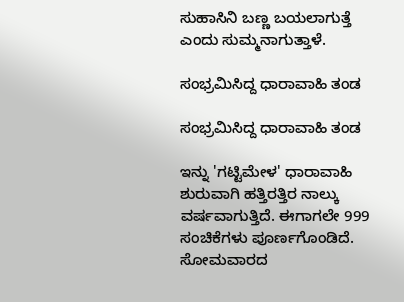ಸುಹಾಸಿನಿ ಬಣ್ಣ ಬಯಲಾಗುತ್ತೆ ಎಂದು ಸುಮ್ಮನಾಗುತ್ತಾಳೆ.

ಸಂಭ್ರಮಿಸಿದ್ದ ಧಾರಾವಾಹಿ ತಂಡ

ಸಂಭ್ರಮಿಸಿದ್ದ ಧಾರಾವಾಹಿ ತಂಡ

ಇನ್ನು 'ಗಟ್ಟಿಮೇಳ' ಧಾರಾವಾಹಿ ಶುರುವಾಗಿ ಹತ್ತಿರತ್ತಿರ ನಾಲ್ಕು ವರ್ಷವಾಗುತ್ತಿದೆ. ಈಗಾಗಲೇ 999 ಸಂಚಿಕೆಗಳು ಪೂರ್ಣಗೊಂಡಿದೆ. ಸೋಮವಾರದ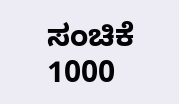ಸಂಚಿಕೆ 1000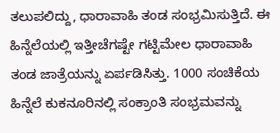ತಲುಪಲಿದ್ದು, ಧಾರಾವಾಹಿ ತಂಡ ಸಂಭ್ರಮಿಸುತ್ತಿದೆ. ಈ ಹಿನ್ನೆಲೆಯಲ್ಲಿ ಇತ್ತೀಚೆಗಷ್ಟೇ ಗಟ್ಟಿಮೇಲ ಧಾರಾವಾಹಿ ತಂಡ ಜಾತ್ರೆಯನ್ನು ಏರ್ಪಡಿಸಿತ್ತು. 1000 ಸಂಚಿಕೆಯ ಹಿನ್ನೆಲೆ ಕುಕನೂರಿನಲ್ಲಿ ಸಂಕ್ರಾಂತಿ ಸಂಭ್ರಮವನ್ನು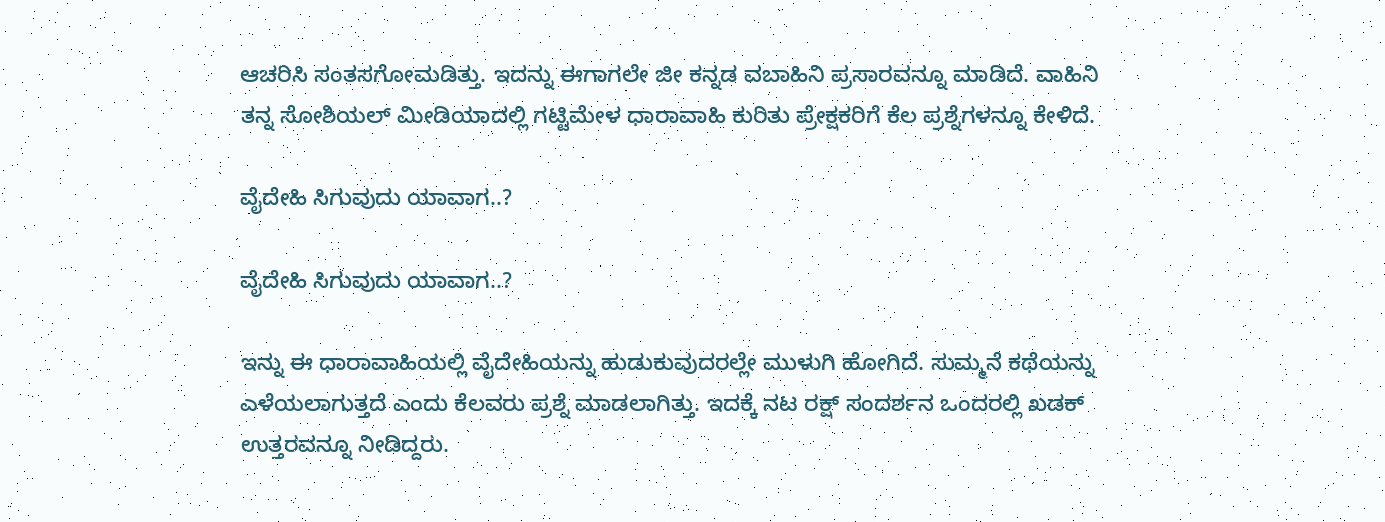ಆಚರಿಸಿ ಸಂತಸಗೋಮಡಿತ್ತು. ಇದನ್ನು ಈಗಾಗಲೇ ಜೀ ಕನ್ನಡ ವಬಾಹಿನಿ ಪ್ರಸಾರವನ್ನೂ ಮಾಡಿದೆ. ವಾಹಿನಿ ತನ್ನ ಸೋಶಿಯಲ್ ಮೀಡಿಯಾದಲ್ಲಿ ಗಟ್ಟಿಮೇಳ ಧಾರಾವಾಹಿ ಕುರಿತು ಪ್ರೇಕ್ಷಕರಿಗೆ ಕೆಲ ಪ್ರಶ್ನೆಗಳನ್ನೂ ಕೇಳಿದೆ.

ವೈದೇಹಿ ಸಿಗುವುದು ಯಾವಾಗ..?

ವೈದೇಹಿ ಸಿಗುವುದು ಯಾವಾಗ..?

ಇನ್ನು ಈ ಧಾರಾವಾಹಿಯಲ್ಲಿ ವೈದೇಹಿಯನ್ನು ಹುಡುಕುವುದರಲ್ಲೇ ಮುಳುಗಿ ಹೋಗಿದೆ. ಸುಮ್ಮನೆ ಕಥೆಯನ್ನು ಎಳೆಯಲಾಗುತ್ತದೆ ಎಂದು ಕೆಲವರು ಪ್ರಶ್ನೆ ಮಾಡಲಾಗಿತ್ತು. ಇದಕ್ಕೆ ನಟ ರಕ್ಷ್ ಸಂದರ್ಶನ ಒಂದರಲ್ಲಿ ಖಡಕ್ ಉತ್ತರವನ್ನೂ ನೀಡಿದ್ದರು.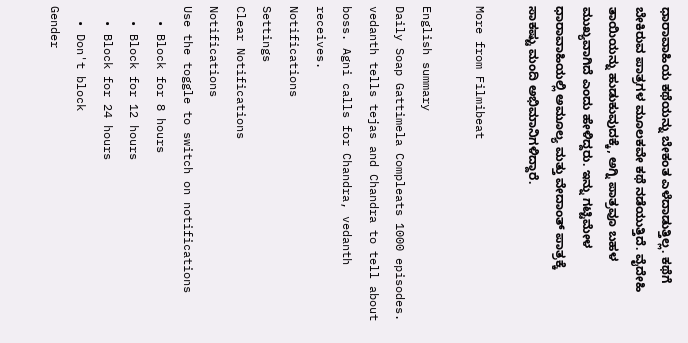ಧಾರಾವಾಹಿಯ ಕಥೆಯನ್ನು ಬೇಕಂತ ಎಳೆದಾಡುತ್ತಿಲ್ಲ. ಕಥೆಗೆ ಬೇಕಿರುವ ಪಾತ್ರಗಳ ಮೂಲಕವೇ ಕಥೆ ನಡೆಯುತ್ತಿದೆ. ವೈದೇಹಿ ತಾಯಿಯನ್ನು ಹುಡುಕುವುದಕ್ಕೆ, ಅಗ್ನಿ ಪಾತ್ರವೂ ಬಹಳ ಮುಖ್ಯವಾಗಿದೆ ಎಂದು ಹೇಳಿದ್ದರು. ಇನ್ನು ಗಟ್ಟಿಮೇಳ ಧಾರಾವಾಹಿಯಲ್ಲಿ ಅಮೂಲ್ಯ ಮತ್ತು ವೇದಾಂತ್ ಪಾತ್ರಕ್ಕೆ ಸಾಕಷ್ಟು ಮಂದಿ ಅಭಿಮಾನಿಗಳಿದ್ದಾರೆ.

More from Filmibeat

English summary
Daily Soap Gattimela Compleats 1000 episodes. vedanth tells tejas and Chandra to tell about boss. Agni calls for Chandra, vedanth receives.
Notifications
Settings
Clear Notifications
Notifications
Use the toggle to switch on notifications
  • Block for 8 hours
  • Block for 12 hours
  • Block for 24 hours
  • Don't block
Gender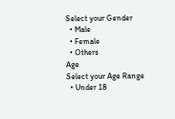Select your Gender
  • Male
  • Female
  • Others
Age
Select your Age Range
  • Under 18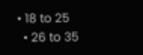• 18 to 25
  • 26 to 35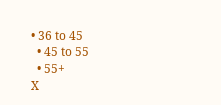• 36 to 45
  • 45 to 55
  • 55+
X